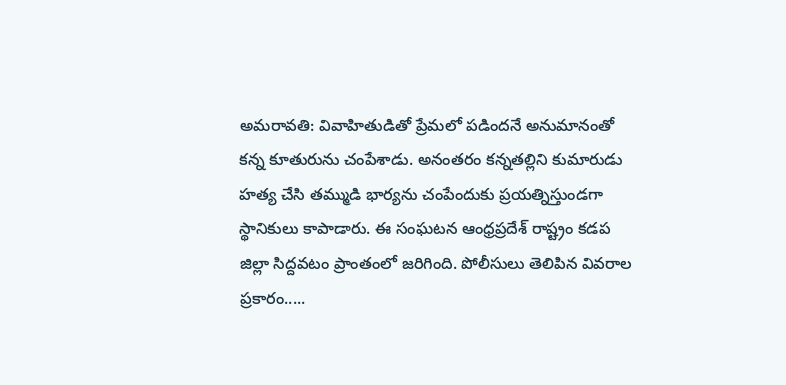అమరావతి: వివాహితుడితో ప్రేమలో పడిందనే అనుమానంతో కన్న కూతురును చంపేశాడు. అనంతరం కన్నతల్లిని కుమారుడు హత్య చేసి తమ్ముడి భార్యను చంపేందుకు ప్రయత్నిస్తుండగా స్థానికులు కాపాడారు. ఈ సంఘటన ఆంధ్రప్రదేశ్ రాష్ట్రం కడప జిల్లా సిద్దవటం ప్రాంతంలో జరిగింది. పోలీసులు తెలిపిన వివరాల ప్రకారం.....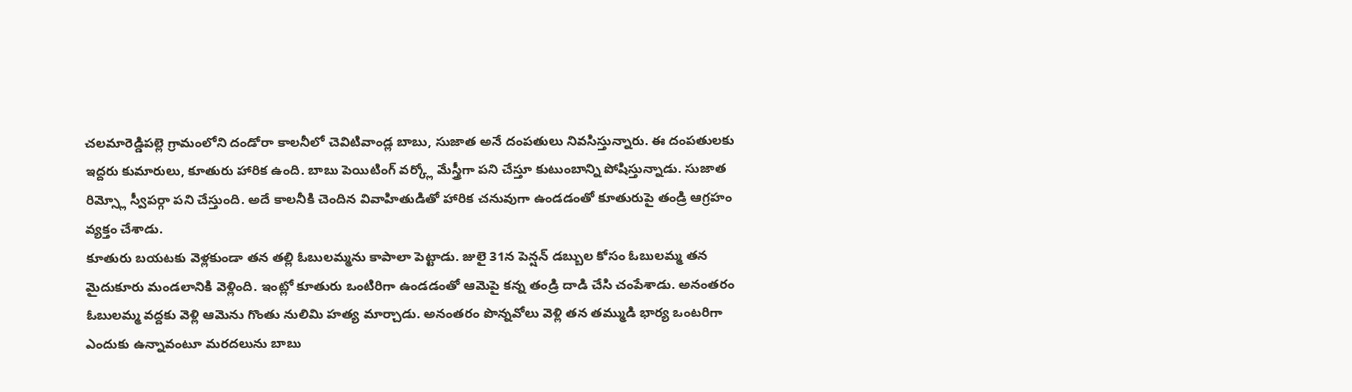చలమారెడ్డిపల్లె గ్రామంలోని దండోరా కాలనీలో చెవిటివాండ్ల బాబు, సుజాత అనే దంపతులు నివసిస్తున్నారు. ఈ దంపతులకు ఇద్దరు కుమారులు, కూతురు హారిక ఉంది. బాబు పెయిటింగ్ వర్క్లో మేస్త్రీగా పని చేస్తూ కుటుంబాన్ని పోషిస్తున్నాడు. సుజాత రిమ్స్లో స్వీపర్గా పని చేస్తుంది. అదే కాలనీకి చెందిన వివాహితుడితో హారిక చనువుగా ఉండడంతో కూతురుపై తండ్రి ఆగ్రహం వ్యక్తం చేశాడు.
కూతురు బయటకు వెళ్లకుండా తన తల్లి ఓబులమ్మను కాపాలా పెట్టాడు. జులై 31న పెన్షన్ డబ్బుల కోసం ఓబులమ్మ తన మైదుకూరు మండలానికి వెళ్లింది. ఇంట్లో కూతురు ఒంటిరిగా ఉండడంతో ఆమెపై కన్న తండ్రి దాడి చేసి చంపేశాడు. అనంతరం ఓబులమ్మ వద్దకు వెళ్లి ఆమెను గొంతు నులిమి హత్య మార్చాడు. అనంతరం పొన్నవోలు వెళ్లి తన తమ్ముడి భార్య ఒంటరిగా ఎందుకు ఉన్నావంటూ మరదలును బాబు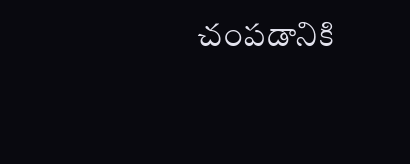చంపడానికి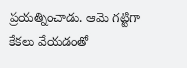ప్రయత్నించాడు. ఆమె గట్టిగా కేకలు వేయడంతో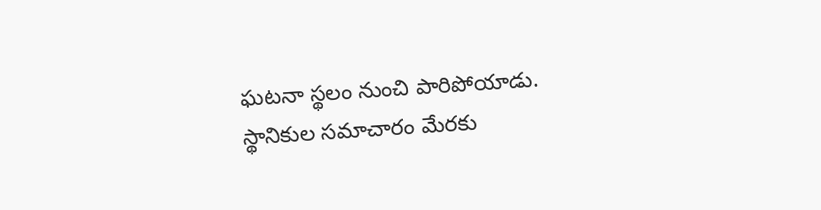ఘటనా స్థలం నుంచి పారిపోయాడు. స్థానికుల సమాచారం మేరకు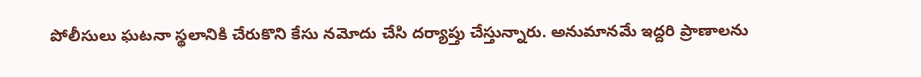పోలీసులు ఘటనా స్థలానికి చేరుకొని కేసు నమోదు చేసి దర్యాప్తు చేస్తున్నారు. అనుమానమే ఇద్దరి ప్రాణాలను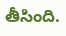తీసింది.